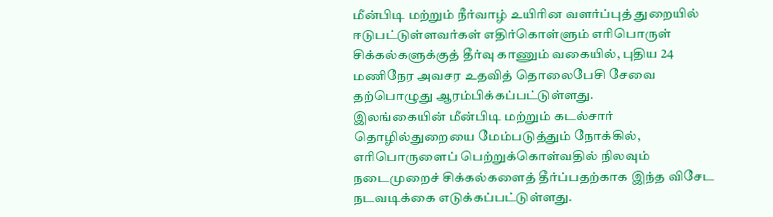மீன்பிடி மற்றும் நீர்வாழ் உயிரின வளர்ப்புத் துறையில் ஈடுபட்டுள்ளவர்கள் எதிர்கொள்ளும் எரிபொருள் சிக்கல்களுக்குத் தீர்வு காணும் வகையில், புதிய 24 மணிநேர அவசர உதவித் தொலைபேசி சேவை தற்பொழுது ஆரம்பிக்கப்பட்டுள்ளது.
இலங்கையின் மீன்பிடி மற்றும் கடல்சார் தொழில்துறையை மேம்படுத்தும் நோக்கில், எரிபொருளைப் பெற்றுக்கொள்வதில் நிலவும் நடைமுறைச் சிக்கல்களைத் தீர்ப்பதற்காக இந்த விசேட நடவடிக்கை எடுக்கப்பட்டுள்ளது.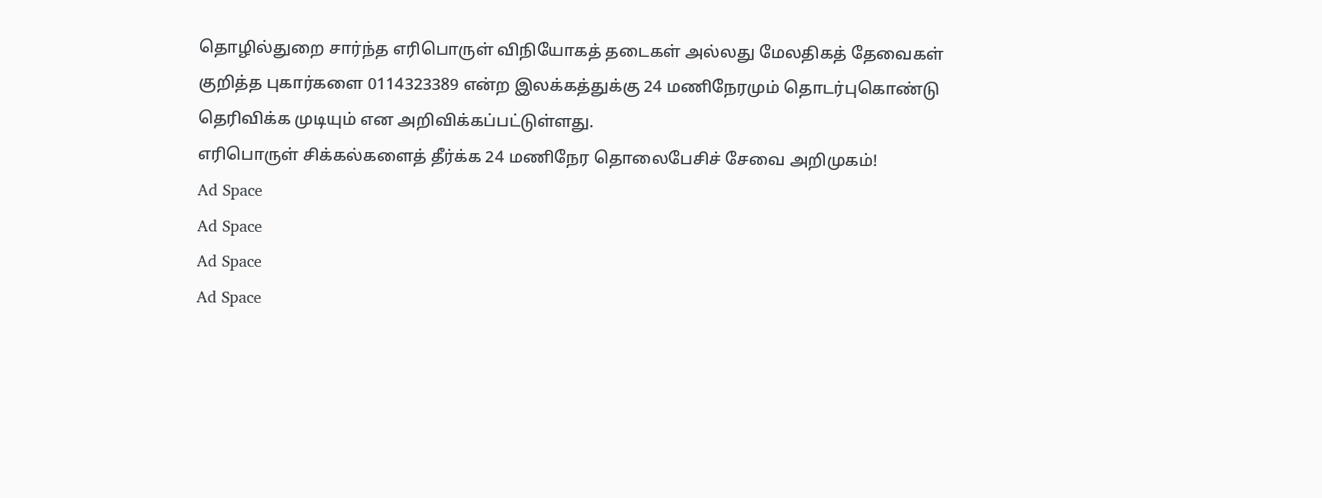தொழில்துறை சார்ந்த எரிபொருள் விநியோகத் தடைகள் அல்லது மேலதிகத் தேவைகள் குறித்த புகார்களை 0114323389 என்ற இலக்கத்துக்கு 24 மணிநேரமும் தொடர்புகொண்டு தெரிவிக்க முடியும் என அறிவிக்கப்பட்டுள்ளது.
எரிபொருள் சிக்கல்களைத் தீர்க்க 24 மணிநேர தொலைபேசிச் சேவை அறிமுகம்!
Ad Space
Ad Space
Ad Space
Ad Space